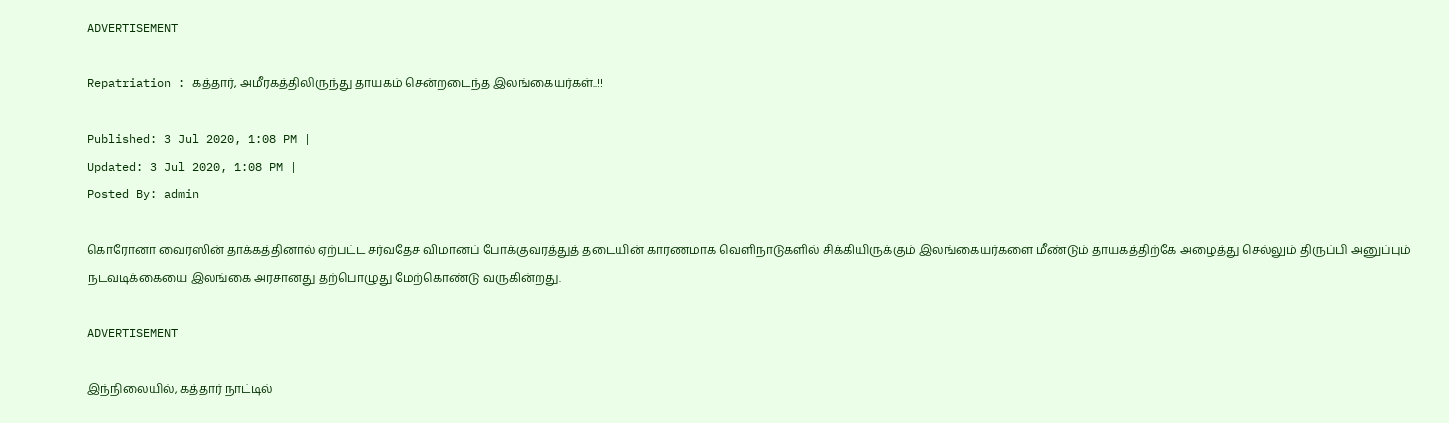ADVERTISEMENT

Repatriation : கத்தார், அமீரகத்திலிருந்து தாயகம் சென்றடைந்த இலங்கையர்கள்..!!

Published: 3 Jul 2020, 1:08 PM |
Updated: 3 Jul 2020, 1:08 PM |
Posted By: admin

கொரோனா வைரஸின் தாக்கத்தினால் ஏற்பட்ட சர்வதேச விமானப் போக்குவரத்துத் தடையின் காரணமாக வெளிநாடுகளில் சிக்கியிருக்கும் இலங்கையர்களை மீண்டும் தாயகத்திற்கே அழைத்து செல்லும் திருப்பி அனுப்பும் நடவடிக்கையை இலங்கை அரசானது தற்பொழுது மேற்கொண்டு வருகின்றது.

ADVERTISEMENT

இந்நிலையில், கத்தார் நாட்டில்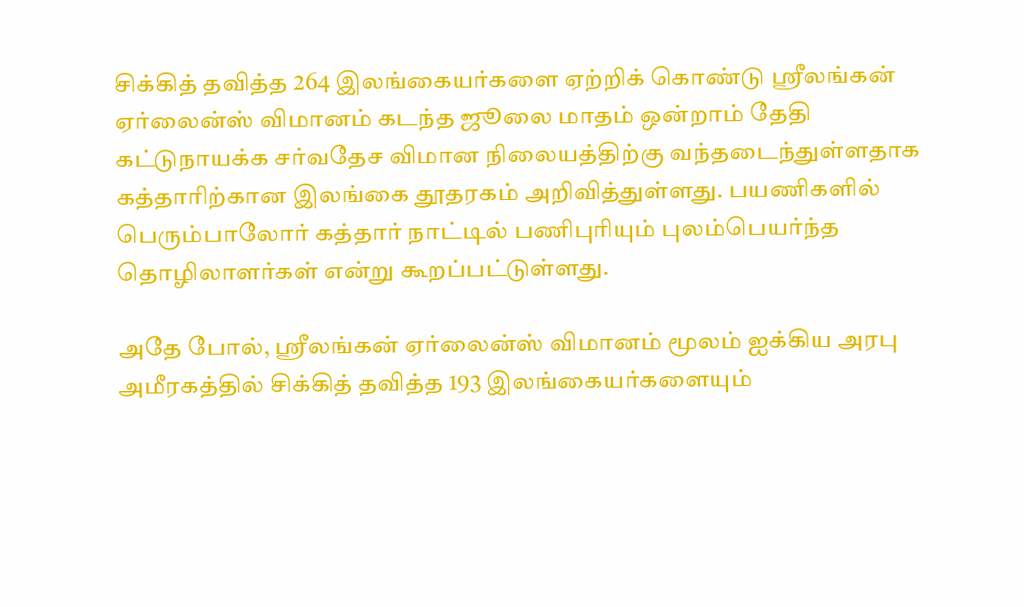சிக்கித் தவித்த 264 இலங்கையர்களை ஏற்றிக் கொண்டு ஸ்ரீலங்கன் ஏர்லைன்ஸ் விமானம் கடந்த ஜூலை மாதம் ஒன்றாம் தேதி கட்டுநாயக்க சர்வதேச விமான நிலையத்திற்கு வந்தடைந்துள்ளதாக கத்தாரிற்கான இலங்கை தூதரகம் அறிவித்துள்ளது. பயணிகளில் பெரும்பாலோர் கத்தார் நாட்டில் பணிபுரியும் புலம்பெயர்ந்த தொழிலாளர்கள் என்று கூறப்பட்டுள்ளது.

அதே போல், ஸ்ரீலங்கன் ஏர்லைன்ஸ் விமானம் மூலம் ஐக்கிய அரபு அமீரகத்தில் சிக்கித் தவித்த 193 இலங்கையர்களையும்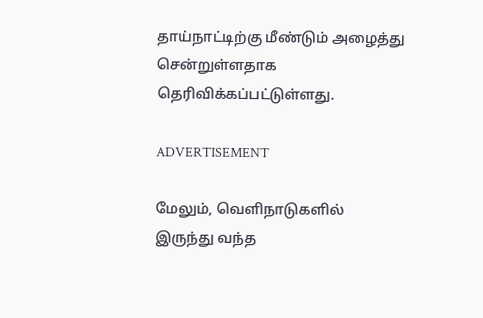தாய்நாட்டிற்கு மீண்டும் அழைத்து சென்றுள்ளதாக தெரிவிக்கப்பட்டுள்ளது.

ADVERTISEMENT

மேலும், வெளிநாடுகளில் இருந்து வந்த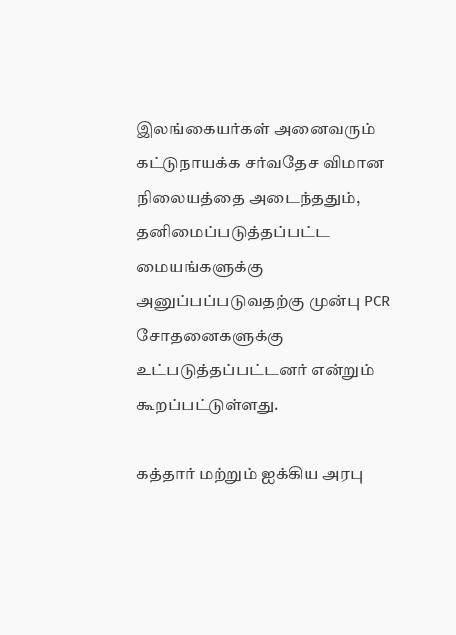இலங்கையர்கள் அனைவரும் கட்டுநாயக்க சர்வதேச விமான நிலையத்தை அடைந்ததும், தனிமைப்படுத்தப்பட்ட மையங்களுக்கு அனுப்பப்படுவதற்கு முன்பு PCR சோதனைகளுக்கு உட்படுத்தப்பட்டனர் என்றும் கூறப்பட்டுள்ளது.

கத்தார் மற்றும் ஐக்கிய அரபு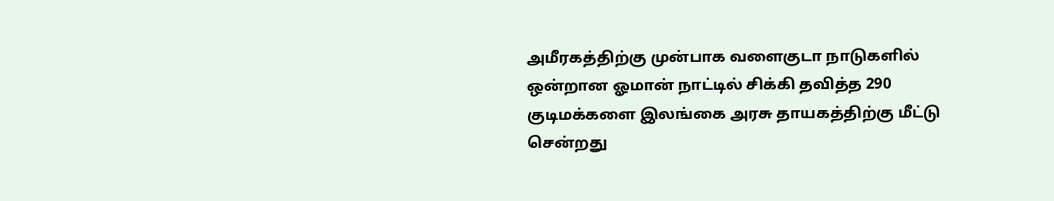அமீரகத்திற்கு முன்பாக வளைகுடா நாடுகளில் ஒன்றான ஓமான் நாட்டில் சிக்கி தவித்த 290 குடிமக்களை இலங்கை அரசு தாயகத்திற்கு மீட்டு சென்றது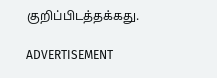குறிப்பிடத்தக்கது.

ADVERTISEMENT